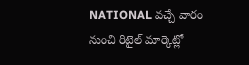NATIONAL వచ్చే వారం నుంచి రిటైల్ మార్కెట్లో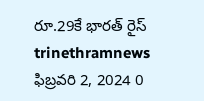రూ.29కే భారత్ రైస్ trinethramnews ఫిబ్రవరి 2, 2024 0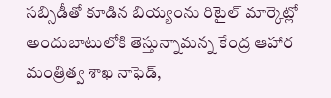సబ్సిడీతో కూడిన బియ్యంను రిటైల్ మార్కెట్లో అందుబాటులోకి తెస్తున్నామన్న కేంద్ర ఆహార మంత్రిత్వ శాఖ నాఫెడ్,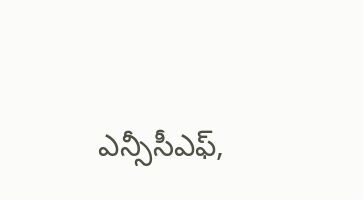ఎన్సీసీఎఫ్,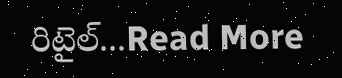రిటైల్...Read More